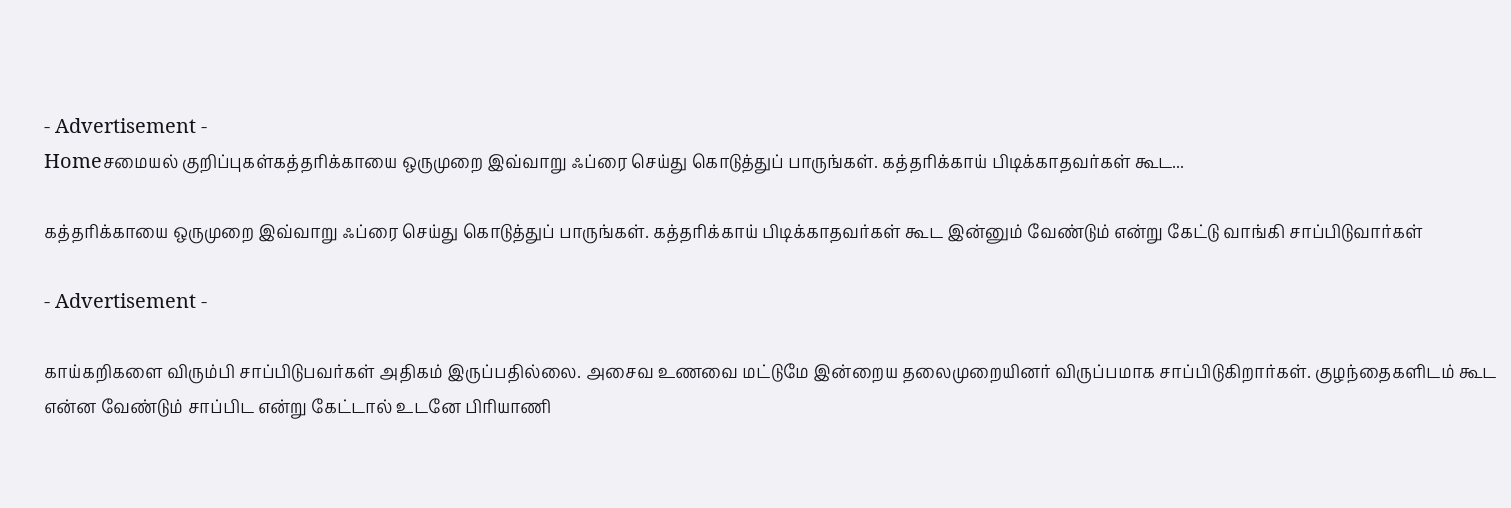- Advertisement -
Homeசமையல் குறிப்புகள்கத்தரிக்காயை ஒருமுறை இவ்வாறு ஃப்ரை செய்து கொடுத்துப் பாருங்கள். கத்தரிக்காய் பிடிக்காதவர்கள் கூட...

கத்தரிக்காயை ஒருமுறை இவ்வாறு ஃப்ரை செய்து கொடுத்துப் பாருங்கள். கத்தரிக்காய் பிடிக்காதவர்கள் கூட இன்னும் வேண்டும் என்று கேட்டு வாங்கி சாப்பிடுவார்கள்

- Advertisement -

காய்கறிகளை விரும்பி சாப்பிடுபவர்கள் அதிகம் இருப்பதில்லை. அசைவ உணவை மட்டுமே இன்றைய தலைமுறையினர் விருப்பமாக சாப்பிடுகிறார்கள். குழந்தைகளிடம் கூட என்ன வேண்டும் சாப்பிட என்று கேட்டால் உடனே பிரியாணி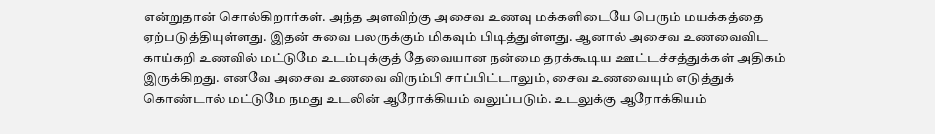என்றுதான் சொல்கிறார்கள். அந்த அளவிற்கு அசைவ உணவு மக்களிடையே பெரும் மயக்கத்தை ஏற்படுத்தியுள்ளது. இதன் சுவை பலருக்கும் மிகவும் பிடித்துள்ளது. ஆனால் அசைவ உணவைவிட காய்கறி உணவில் மட்டுமே உடம்புக்குத் தேவையான நன்மை தரக்கூடிய ஊட்டச்சத்துக்கள் அதிகம் இருக்கிறது. எனவே அசைவ உணவை விரும்பி சாப்பிட்டாலும், சைவ உணவையும் எடுத்துக் கொண்டால் மட்டுமே நமது உடலின் ஆரோக்கியம் வலுப்படும். உடலுக்கு ஆரோக்கியம்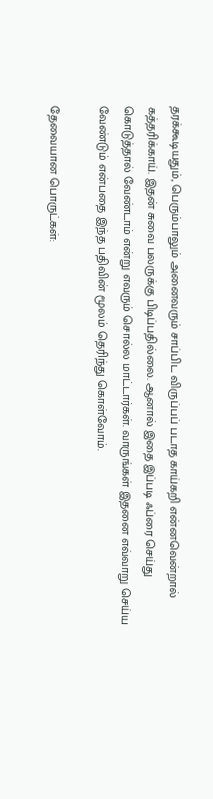தரக்கூடியதும், பெரும்பாலும் அனைவரும் சாப்பிட விருப்பப் படாத காய்கறி என்னவென்றால் கத்தரிக்காய். இதன் சுவை பலருக்கு பிடிப்பதில்லை. ஆனால் இதை இப்படி ஃப்ரை செய்து கொடுத்தால் வேண்டாம் என்று எவரும் சொல்ல மாட்டார்கள். வாருங்கள் இதனை எவ்வாறு செய்ய வேண்டும் என்பதை இந்த பதிவின் மூலம் தெரிந்து கொள்வோம்.

தேவையான பொருட்கள்: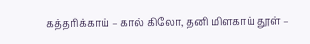கத்தரிக்காய் – கால் கிலோ, தனி மிளகாய் தூள் –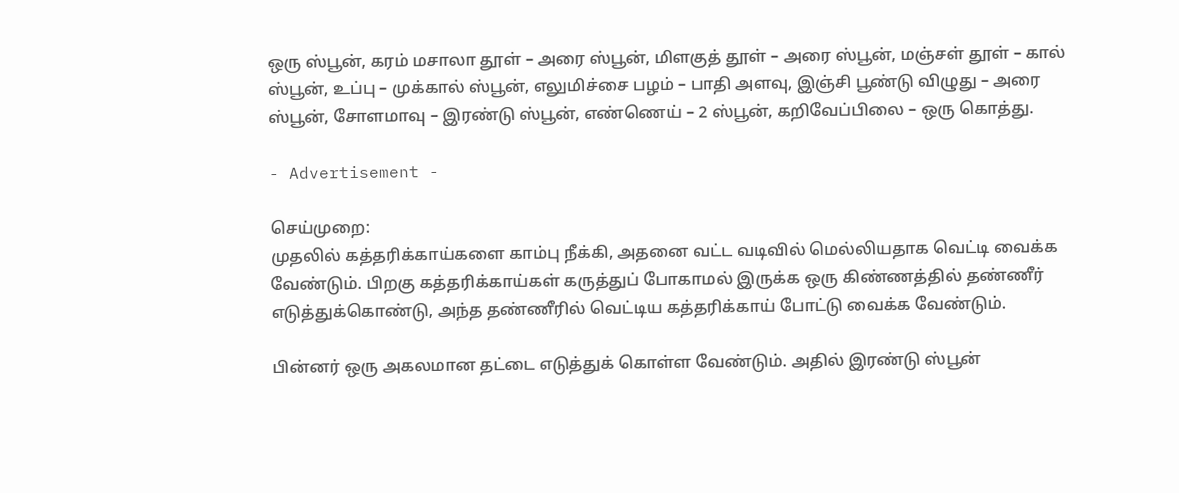ஒரு ஸ்பூன், கரம் மசாலா தூள் – அரை ஸ்பூன், மிளகுத் தூள் – அரை ஸ்பூன், மஞ்சள் தூள் – கால் ஸ்பூன், உப்பு – முக்கால் ஸ்பூன், எலுமிச்சை பழம் – பாதி அளவு, இஞ்சி பூண்டு விழுது – அரை ஸ்பூன், சோளமாவு – இரண்டு ஸ்பூன், எண்ணெய் – 2 ஸ்பூன், கறிவேப்பிலை – ஒரு கொத்து.

- Advertisement -

செய்முறை:
முதலில் கத்தரிக்காய்களை காம்பு நீக்கி, அதனை வட்ட வடிவில் மெல்லியதாக வெட்டி வைக்க வேண்டும். பிறகு கத்தரிக்காய்கள் கருத்துப் போகாமல் இருக்க ஒரு கிண்ணத்தில் தண்ணீர் எடுத்துக்கொண்டு, அந்த தண்ணீரில் வெட்டிய கத்தரிக்காய் போட்டு வைக்க வேண்டும்.

பின்னர் ஒரு அகலமான தட்டை எடுத்துக் கொள்ள வேண்டும். அதில் இரண்டு ஸ்பூன்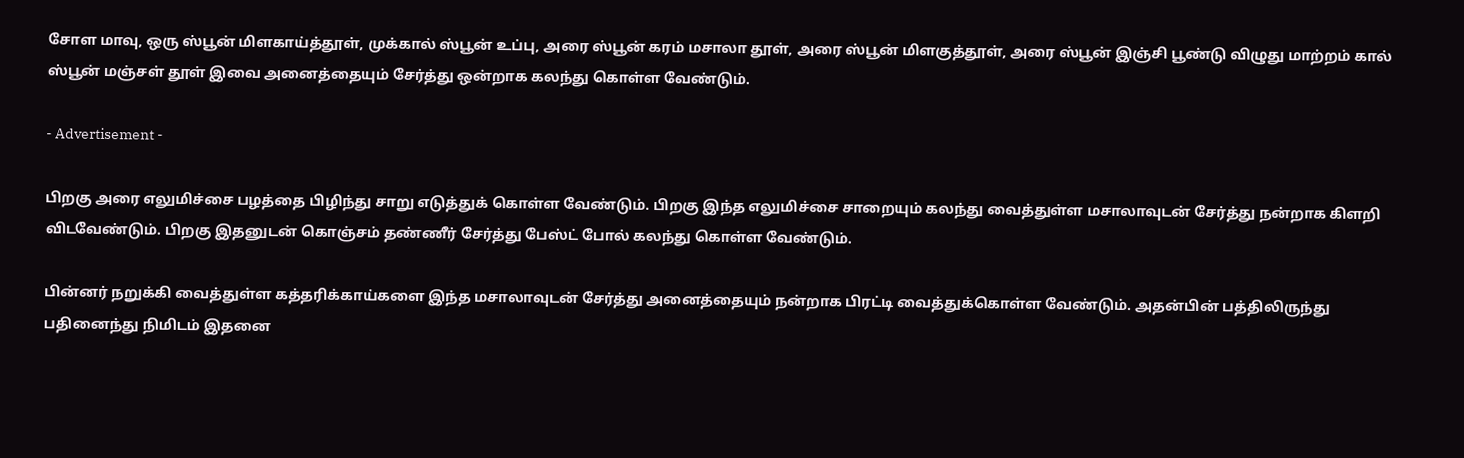சோள மாவு, ஒரு ஸ்பூன் மிளகாய்த்தூள், முக்கால் ஸ்பூன் உப்பு, அரை ஸ்பூன் கரம் மசாலா தூள், அரை ஸ்பூன் மிளகுத்தூள், அரை ஸ்பூன் இஞ்சி பூண்டு விழுது மாற்றம் கால் ஸ்பூன் மஞ்சள் தூள் இவை அனைத்தையும் சேர்த்து ஒன்றாக கலந்து கொள்ள வேண்டும்.

- Advertisement -

பிறகு அரை எலுமிச்சை பழத்தை பிழிந்து சாறு எடுத்துக் கொள்ள வேண்டும். பிறகு இந்த எலுமிச்சை சாறையும் கலந்து வைத்துள்ள மசாலாவுடன் சேர்த்து நன்றாக கிளறி விடவேண்டும். பிறகு இதனுடன் கொஞ்சம் தண்ணீர் சேர்த்து பேஸ்ட் போல் கலந்து கொள்ள வேண்டும்.

பின்னர் நறுக்கி வைத்துள்ள கத்தரிக்காய்களை இந்த மசாலாவுடன் சேர்த்து அனைத்தையும் நன்றாக பிரட்டி வைத்துக்கொள்ள வேண்டும். அதன்பின் பத்திலிருந்து பதினைந்து நிமிடம் இதனை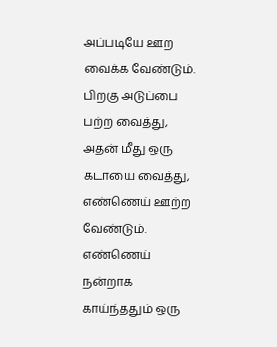அப்படியே ஊற வைக்க வேண்டும். பிறகு அடுப்பை பற்ற வைத்து, அதன் மீது ஒரு கடாயை வைத்து, எண்ணெய் ஊற்ற வேண்டும். எண்ணெய் நன்றாக காய்ந்ததும் ஒரு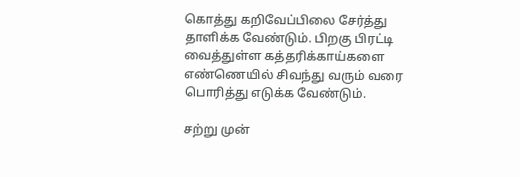கொத்து கறிவேப்பிலை சேர்த்து தாளிக்க வேண்டும். பிறகு பிரட்டி வைத்துள்ள கத்தரிக்காய்களை எண்ணெயில் சிவந்து வரும் வரை பொரித்து எடுக்க வேண்டும்.

சற்று முன்